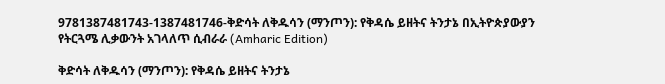9781387481743-1387481746-ቅድሳት ለቅዱሳን (ማንጦን): የቅዳሴ ይዘትና ትንታኔ በኢትዮጵያውያን የትርጓሜ ሊቃውንት አገላለጥ ሲብራራ (Amharic Edition)

ቅድሳት ለቅዱሳን (ማንጦን): የቅዳሴ ይዘትና ትንታኔ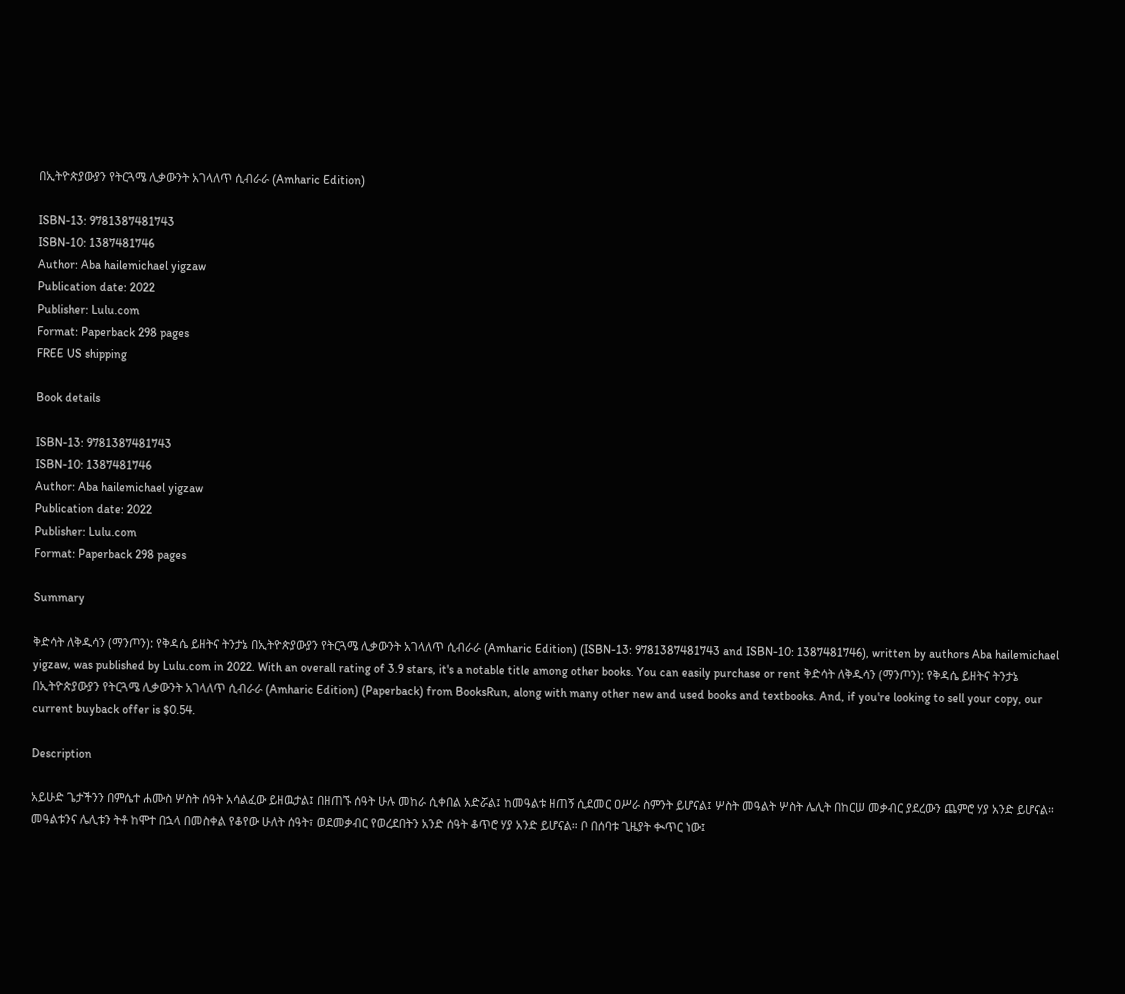በኢትዮጵያውያን የትርጓሜ ሊቃውንት አገላለጥ ሲብራራ (Amharic Edition)

ISBN-13: 9781387481743
ISBN-10: 1387481746
Author: Aba hailemichael yigzaw
Publication date: 2022
Publisher: Lulu.com
Format: Paperback 298 pages
FREE US shipping

Book details

ISBN-13: 9781387481743
ISBN-10: 1387481746
Author: Aba hailemichael yigzaw
Publication date: 2022
Publisher: Lulu.com
Format: Paperback 298 pages

Summary

ቅድሳት ለቅዱሳን (ማንጦን): የቅዳሴ ይዘትና ትንታኔ በኢትዮጵያውያን የትርጓሜ ሊቃውንት አገላለጥ ሲብራራ (Amharic Edition) (ISBN-13: 9781387481743 and ISBN-10: 1387481746), written by authors Aba hailemichael yigzaw, was published by Lulu.com in 2022. With an overall rating of 3.9 stars, it's a notable title among other books. You can easily purchase or rent ቅድሳት ለቅዱሳን (ማንጦን): የቅዳሴ ይዘትና ትንታኔ በኢትዮጵያውያን የትርጓሜ ሊቃውንት አገላለጥ ሲብራራ (Amharic Edition) (Paperback) from BooksRun, along with many other new and used books and textbooks. And, if you're looking to sell your copy, our current buyback offer is $0.54.

Description

አይሁድ ጌታችንን በምሴተ ሐሙስ ሦስት ሰዓት አሳልፈው ይዘዉታል፤ በዘጠኙ ሰዓት ሁሉ መከራ ሲቀበል አድሯል፤ ከመዓልቱ ዘጠኝ ሲደመር ዐሥራ ስምንት ይሆናል፤ ሦስት መዓልት ሦስት ሌሊት በከርሠ መቃብር ያደረውን ጨምሮ ሃያ አንድ ይሆናል። መዓልቱንና ሌሊቱን ትቶ ከሞተ በኋላ በመስቀል የቆየው ሁለት ሰዓት፣ ወደመቃብር የወረደበትን አንድ ሰዓት ቆጥሮ ሃያ አንድ ይሆናል። ቦ በሰባቱ ጊዜያት ቊጥር ነው፤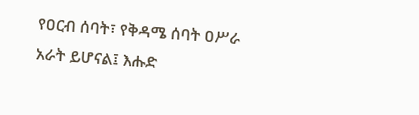የዐርብ ሰባት፣ የቅዳሜ ሰባት ዐሥራ አራት ይሆናል፤ እሑድ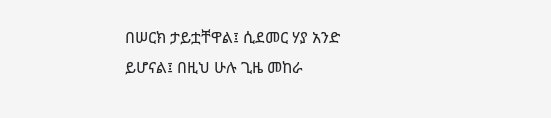በሠርክ ታይቷቸዋል፤ ሲደመር ሃያ አንድ ይሆናል፤ በዚህ ሁሉ ጊዜ መከራ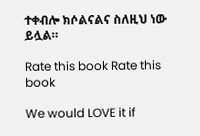ተቀብሎ ክሶልናልና ስለዚህ ነው ይሏል።

Rate this book Rate this book

We would LOVE it if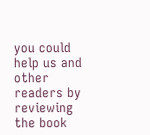you could help us and other readers by reviewing the book